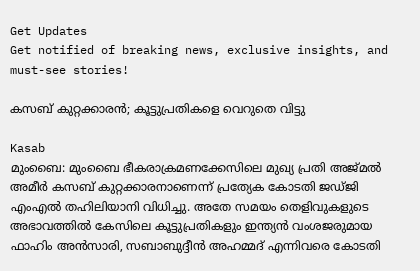Get Updates
Get notified of breaking news, exclusive insights, and must-see stories!

കസബ് കുറ്റക്കാരന്‍; കൂട്ടുപ്രതികളെ വെറുതെ വിട്ടു

Kasab
മുംബൈ: മുംബൈ ഭീകരാക്രമണക്കേസിലെ മുഖ്യ പ്രതി അജ്മല്‍ അമീര്‍ കസബ് കുറ്റക്കാരനാണെന്ന് പ്രത്യേക കോടതി ജഡ്ജി എംഎല്‍ തഹിലിയാനി വിധിച്ചു. അതേ സമയം തെളിവുകളുടെ അഭാവത്തില്‍ കേസിലെ കൂട്ടുപ്രതികളും ഇന്ത്യന്‍ വംശജരുമായ ഫാഹിം അന്‍സാരി, സബാബുദ്ദീന്‍ അഹമ്മദ് എന്നിവരെ കോടതി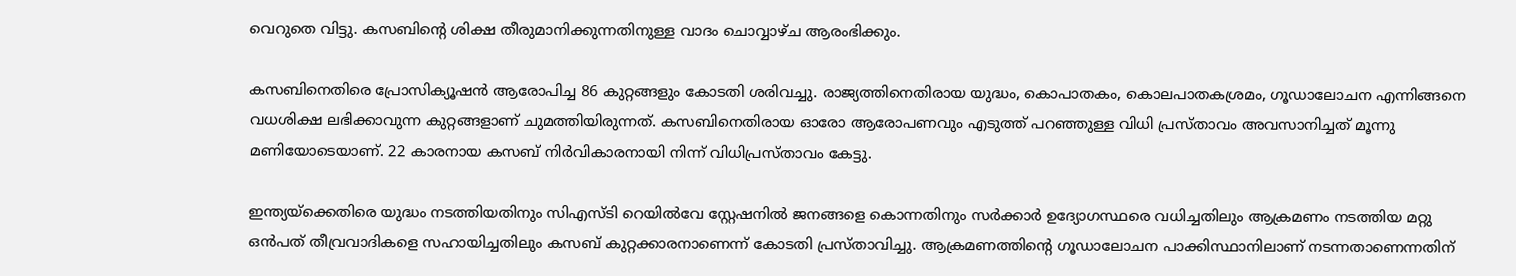വെറുതെ വിട്ടു. കസബിന്റെ ശിക്ഷ തീരുമാനിക്കുന്നതിനുള്ള വാദം ചൊവ്വാഴ്ച ആരംഭിക്കും.

കസബിനെതിരെ പ്രോസിക്യൂഷന്‍ ആരോപിച്ച 86 കുറ്റങ്ങളും കോടതി ശരിവച്ചു. രാജ്യത്തിനെതിരായ യുദ്ധം, കൊപാതകം, കൊലപാതകശ്രമം, ഗൂഡാലോചന എന്നിങ്ങനെ വധശിക്ഷ ലഭിക്കാവുന്ന കുറ്റങ്ങളാണ് ചുമത്തിയിരുന്നത്. കസബിനെതിരായ ഓരോ ആരോപണവും എടുത്ത് പറഞ്ഞുള്ള വിധി പ്രസ്താവം അവസാനിച്ചത് മൂന്നു മണിയോടെയാണ്. 22 കാരനായ കസബ് നിര്‍വികാരനായി നിന്ന് വിധിപ്രസ്താവം കേട്ടു.

ഇന്ത്യയ്‌ക്കെതിരെ യുദ്ധം നടത്തിയതിനും സിഎസ്ടി റെയില്‍വേ സ്റ്റേഷനില്‍ ജനങ്ങളെ കൊന്നതിനും സര്‍ക്കാര്‍ ഉദ്യോഗസ്ഥരെ വധിച്ചതിലും ആക്രമണം നടത്തിയ മറ്റു ഒന്‍പത് തീവ്രവാദികളെ സഹായിച്ചതിലും കസബ് കുറ്റക്കാരനാണെന്ന് കോടതി പ്രസ്താവിച്ചു. ആക്രമണത്തിന്റെ ഗൂഡാലോചന പാക്കിസ്ഥാനിലാണ് നടന്നതാണെന്നതിന്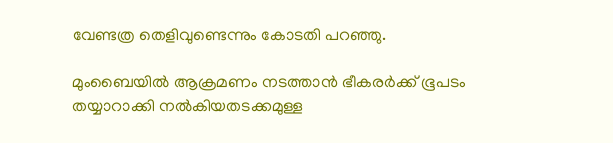വേണ്ടത്ര തെളിവുണ്ടെന്നും കോടതി പറഞ്ഞു.

മുംബൈയില്‍ ആക്രമണം നടത്താന്‍ ഭീകരര്‍ക്ക് ഭൂപടം തയ്യാറാക്കി നല്‍കിയതടക്കമുള്ള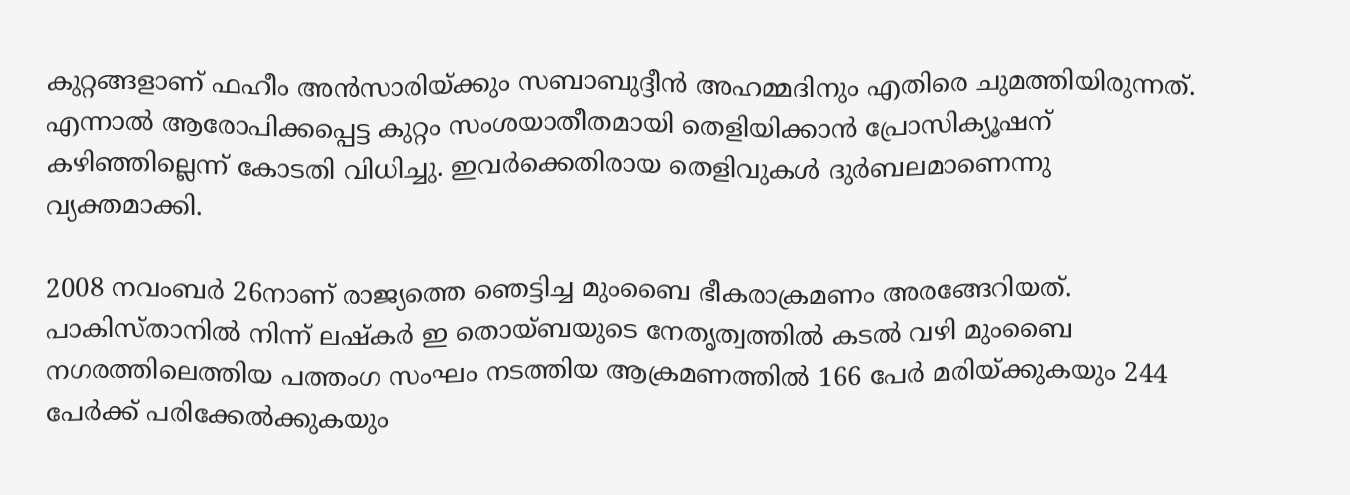കുറ്റങ്ങളാണ് ഫഹീം അന്‍സാരിയ്ക്കും സബാബുദ്ദീന്‍ അഹമ്മദിനും എതിരെ ചുമത്തിയിരുന്നത്. എന്നാല്‍ ആരോപിക്കപ്പെട്ട കുറ്റം സംശയാതീതമായി തെളിയിക്കാന്‍ പ്രോസിക്യൂഷന് കഴിഞ്ഞില്ലെന്ന് കോടതി വിധിച്ചു. ഇവര്‍ക്കെതിരായ തെളിവുകള്‍ ദുര്‍ബലമാണെന്നു വ്യക്തമാക്കി.

2008 നവംബര്‍ 26നാണ് രാജ്യത്തെ ഞെട്ടിച്ച മുംബൈ ഭീകരാക്രമണം അരങ്ങേറിയത്. പാകിസ്താനില്‍ നിന്ന് ലഷ്‌കര്‍ ഇ തൊയ്ബയുടെ നേതൃത്വത്തില്‍ കടല്‍ വഴി മുംബൈ നഗരത്തിലെത്തിയ പത്തംഗ സംഘം നടത്തിയ ആക്രമണത്തില്‍ 166 പേര്‍ മരിയ്ക്കുകയും 244 പേര്‍ക്ക് പരിക്കേല്‍ക്കുകയും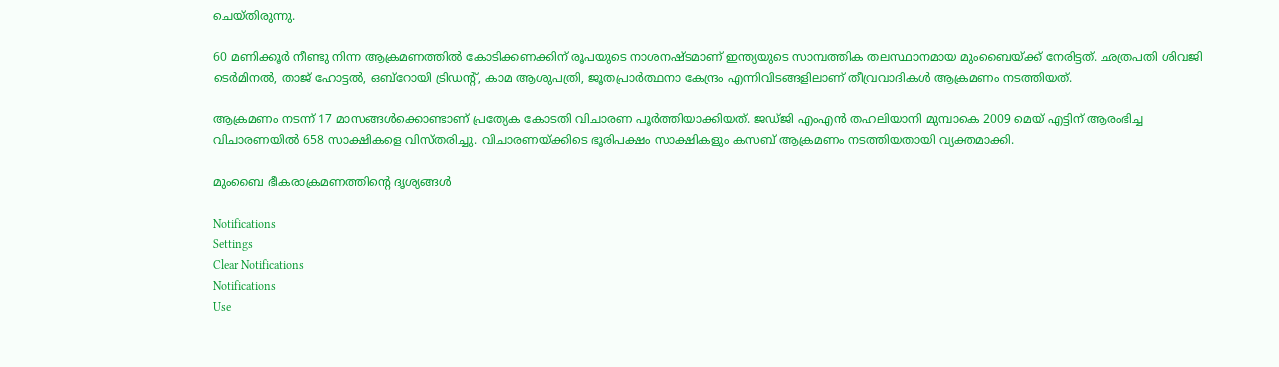ചെയ്തിരുന്നു.

60 മണിക്കൂര്‍ നീണ്ടു നിന്ന ആക്രമണത്തില്‍ കോടിക്കണക്കിന് രൂപയുടെ നാശനഷ്ടമാണ് ഇന്ത്യയുടെ സാമ്പത്തിക തലസ്ഥാനമായ മുംബൈയ്ക്ക് നേരിട്ടത്. ഛത്രപതി ശിവജി ടെര്‍മിനല്‍, താജ് ഹോട്ടല്‍, ഒബ്‌റോയി ട്രിഡന്റ്, കാമ ആശുപത്രി, ജൂതപ്രാര്‍ത്ഥനാ കേന്ദ്രം എന്നിവിടങ്ങളിലാണ് തീവ്രവാദികള്‍ ആക്രമണം നടത്തിയത്.

ആക്രമണം നടന്ന് 17 മാസങ്ങള്‍ക്കൊണ്ടാണ് പ്രത്യേക കോടതി വിചാരണ പൂര്‍ത്തിയാക്കിയത്. ജഡ്ജി എംഎന്‍ തഹലിയാനി മുമ്പാകെ 2009 മെയ് എട്ടിന് ആരംഭിച്ച വിചാരണയില്‍ 658 സാക്ഷികളെ വിസ്തരിച്ചു. വിചാരണയ്ക്കിടെ ഭൂരിപക്ഷം സാക്ഷികളും കസബ് ആക്രമണം നടത്തിയതായി വ്യക്തമാക്കി.

മുംബൈ ഭീകരാക്രമണത്തിന്റെ ദൃശ്യങ്ങള്‍

Notifications
Settings
Clear Notifications
Notifications
Use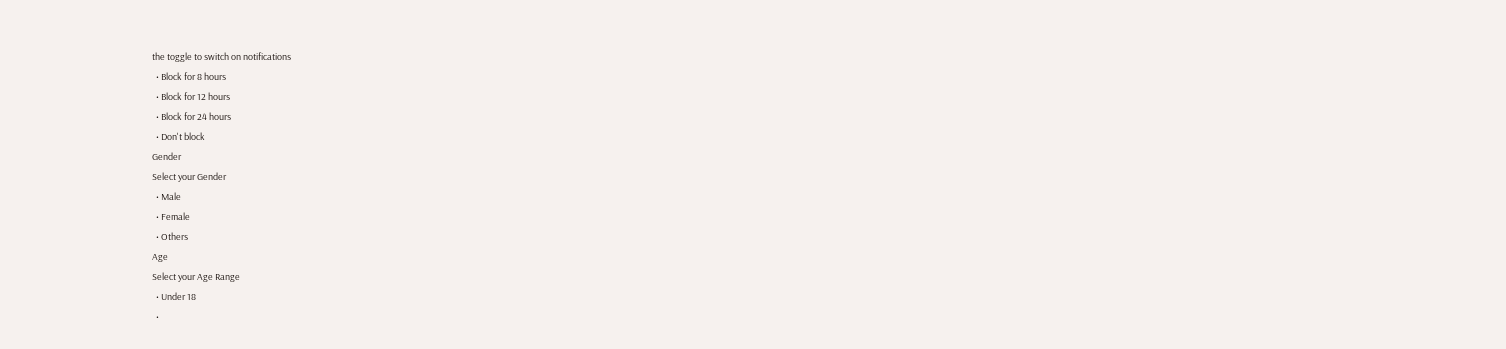the toggle to switch on notifications
  • Block for 8 hours
  • Block for 12 hours
  • Block for 24 hours
  • Don't block
Gender
Select your Gender
  • Male
  • Female
  • Others
Age
Select your Age Range
  • Under 18
  •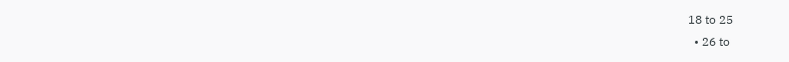18 to 25
  • 26 to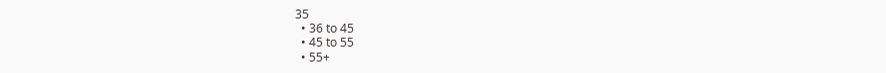35
  • 36 to 45
  • 45 to 55
  • 55+